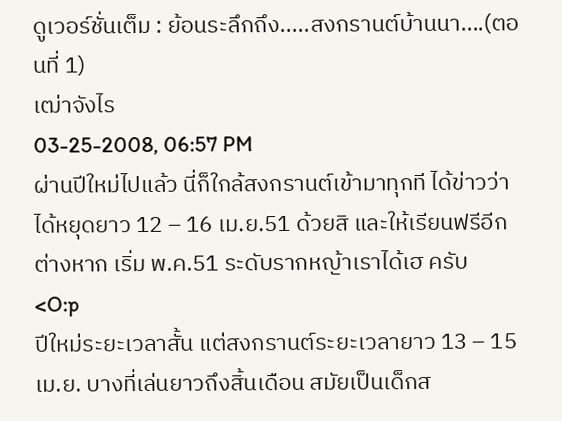ดูเวอร์ชั่นเต็ม : ย้อนระลึกถึง.....สงกรานต์บ้านนา....(ตอนที่ 1)
เฒ่าจังไร
03-25-2008, 06:57 PM
ผ่านปีใหม่ไปแล้ว นี่ก็ใกล้สงกรานต์เข้ามาทุกที ได้ข่าวว่าได้หยุดยาว 12 – 16 เม.ย.51 ด้วยสิ และให้เรียนฟรีอีกต่างหาก เริ่ม พ.ค.51 ระดับรากหญ้าเราได้เฮ ครับ
<O:p
ปีใหม่ระยะเวลาสั้น แต่สงกรานต์ระยะเวลายาว 13 – 15 เม.ย. บางที่เล่นยาวถึงสิ้นเดือน สมัยเป็นเด็กส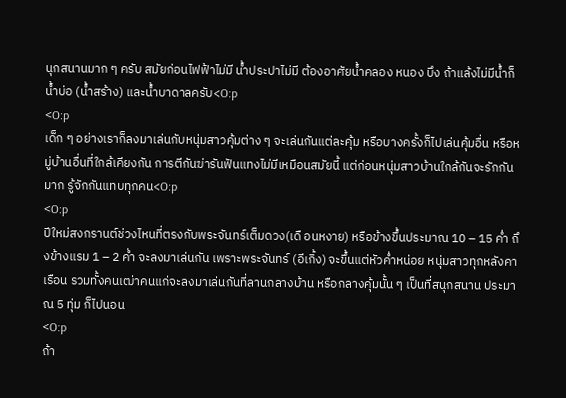นุกสนานมาก ๆ ครับ สมัยก่อนไฟฟ้าไม่มี น้ำประปาไม่มี ต้องอาศัยน้ำคลอง หนอง บึง ถ้าแล้งไม่มีน้ำก็ น้ำบ่อ (น้ำสร้าง) และน้ำบาดาลครับ<O:p
<O:p
เด็ก ๆ อย่างเราก็ลงมาเล่นกับหนุ่มสาวคุ้มต่าง ๆ จะเล่นกันแต่ละคุ้ม หรือบางครั้งก็ไปเล่นคุ้มอื่น หรือหมู่บ้านอื่นที่ใกล้เคียงกัน การตีกันฆ่ารันฟันแทงไม่มีเหมือนสมัยนี้ แต่ก่อนหนุ่มสาวบ้านใกล้กันจะรักกันมาก รู้จักกันแทบทุกคน<O:p
<O:p
ปีใหม่สงกรานต์ช่วงไหนที่ตรงกับพระจันทร์เต็มดวง(เดื อนหงาย) หรือข้างขึ้นประมาณ 10 – 15 ค่ำ ถึงข้างแรม 1 – 2 ค่ำ จะลงมาเล่นกัน เพราะพระจันทร์ (อีเกิ้ง) จะขึ้นแต่หัวค่ำหน่อย หนุ่มสาวทุกหลังคาเรือน รวมทั้งคนเฒ่าคนแก่จะลงมาเล่นกันที่ลานกลางบ้าน หรือกลางคุ้มนั้น ๆ เป็นที่สนุกสนาน ประมาณ 5 ทุ่ม ก็ไปนอน
<O:p
ถ้า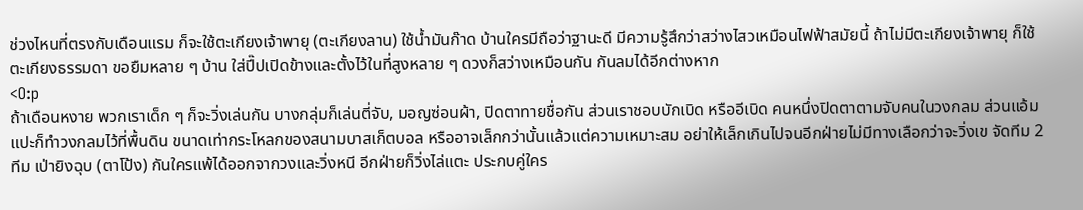ช่วงไหนที่ตรงกับเดือนแรม ก็จะใช้ตะเกียงเจ้าพายุ (ตะเกียงลาน) ใช้น้ำมันก๊าด บ้านใครมีถือว่าฐานะดี มีความรู้สึกว่าสว่างไสวเหมือนไฟฟ้าสมัยนี้ ถ้าไม่มีตะเกียงเจ้าพายุ ก็ใช้ตะเกียงธรรมดา ขอยืมหลาย ๆ บ้าน ใส่ปี๊ปเปิดข้างและตั้งไว้ในที่สูงหลาย ๆ ดวงก็สว่างเหมือนกัน กันลมได้อีกต่างหาก
<O:p
ถ้าเดือนหงาย พวกเราเด็ก ๆ ก็จะวิ่งเล่นกัน บางกลุ่มก็เล่นตี่จับ, มอญซ่อนผ้า, ปิดตาทายชื่อกัน ส่วนเราชอบบักเบิด หรืออีเบิด คนหนึ่งปิดตาตามจับคนในวงกลม ส่วนแอ้มแปะก็ทำวงกลมไว้ที่พื้นดิน ขนาดเท่ากระโหลกของสนามบาสเก็ตบอล หรืออาจเล็กกว่านั้นแล้วแต่ความเหมาะสม อย่าให้เล็กเกินไปจนอีกฝ่ายไม่มีทางเลือกว่าจะวิ่งเข จัดทีม 2 ทีม เป่ายิงฉุบ (ตาโป้ง) กันใครแพ้ได้ออกจากวงและวิ่งหนี อีกฝ่ายก็วิ่งไล่แตะ ประกบคู่ใคร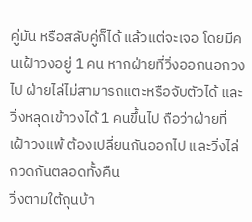คู่มัน หรือสลับคู่ก็ได้ แล้วแต่จะเจอ โดยมีคนเฝ้าวงอยู่ 1 คน หากฝ่ายที่วิ่งออกนอกวงไป ฝ่ายไล่ไม่สามารถแตะหรือจับตัวได้ และวิ่งหลุดเข้าวงได้ 1 คนขึ้นไป ถือว่าฝ่ายที่เฝ้าวงแพ้ ต้องเปลี่ยนกันออกไป และวิ่งไล่กวดกันตลอดทั้งคืน
วิ่งตามใต้ถุนบ้า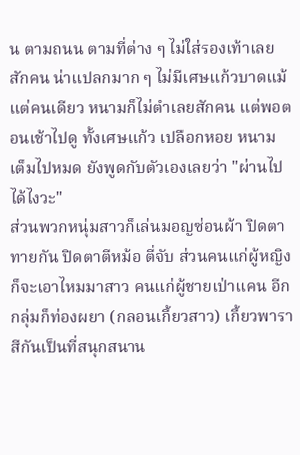น ตามถนน ตามที่ต่าง ๆ ไม่ใส่รองเท้าเลยสักคน น่าแปลกมาก ๆ ไม่มีเศษแก้วบาดแม้แต่คนเดียว หนามก็ไม่ตำเลยสักคน แต่พอตอนเช้าไปดู ทั้งเศษแก้ว เปลือกหอย หนาม เต็มไปหมด ยังพูดกับตัวเองเลยว่า "ผ่านไปได้ไงวะ"
ส่วนพวกหนุ่มสาวก็เล่นมอญซ่อนผ้า ปิดตาทายกัน ปิดตาตีหม้อ ตี่จับ ส่วนคนแก่ผู้หญิงก็จะเอาไหมมาสาว คนแก่ผู้ชายเป่าแคน อีกกลุ่มก็ท่องผยา (กลอนเกี้ยวสาว) เกี้ยวพาราสีกันเป็นที่สนุกสนาน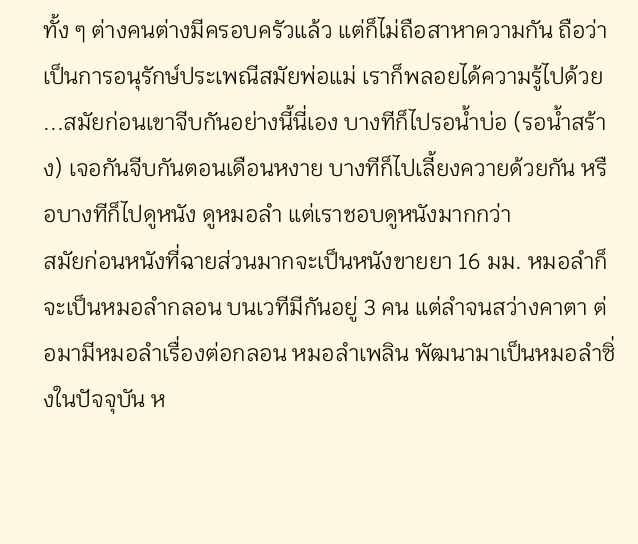ทั้ง ๆ ต่างคนต่างมีครอบครัวแล้ว แต่ก็ไม่ถือสาหาความกัน ถือว่าเป็นการอนุรักษ์ประเพณีสมัยพ่อแม่ เราก็พลอยได้ความรู้ไปด้วย ...สมัยก่อนเขาจีบกันอย่างนี้นี่เอง บางทีก็ไปรอน้ำบ่อ (รอน้ำสร้าง) เจอกันจีบกันตอนเดือนหงาย บางทีก็ไปเลี้ยงควายด้วยกัน หรือบางทีก็ไปดูหนัง ดูหมอลำ แต่เราชอบดูหนังมากกว่า
สมัยก่อนหนังที่ฉายส่วนมากจะเป็นหนังขายยา 16 มม. หมอลำก็จะเป็นหมอลำกลอน บนเวทีมีกันอยู่ 3 คน แต่ลำจนสว่างคาตา ต่อมามีหมอลำเรื่องต่อกลอน หมอลำเพลิน พัฒนามาเป็นหมอลำซิ่งในปัจจุบัน ห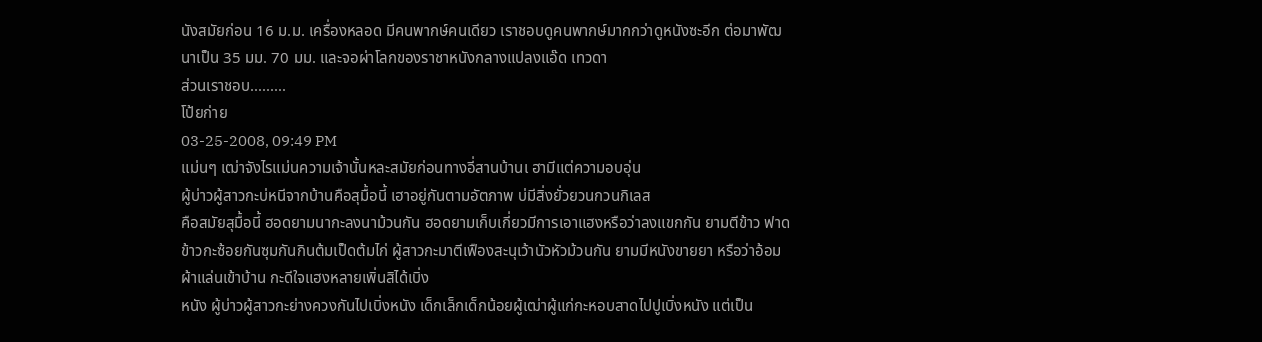นังสมัยก่อน 16 ม.ม. เครื่องหลอด มีคนพากษ์คนเดียว เราชอบดูคนพากษ์มากกว่าดูหนังซะอีก ต่อมาพัฒนาเป็น 35 มม. 70 มม. และจอผ่าโลกของราชาหนังกลางแปลงแอ๊ด เทวดา
ส่วนเราชอบ.........
โป้ยก่าย
03-25-2008, 09:49 PM
แม่นๆ เฒ่าจังไรแม่นความเจ้านั้นหละสมัยก่อนทางอี่สานบ้านเ ฮามีแต่ความอบอุ่น
ผู้บ่าวผู้สาวกะบ่หนีจากบ้านคือสุมื้อนี้ เฮาอยู่กันตามอัตภาพ บ่มีสิ่งยั่วยวนกวนกิเลส
คือสมัยสุมื้อนี้ ฮอดยามนากะลงนาม้วนกัน ฮอดยามเก็บเกี่ยวมีการเอาแฮงหรือว่าลงแขกกัน ยามตีข้าว ฟาดข้าวกะซ้อยกันซุมกันกินต้มเป็ดต้มไก่ ผู้สาวกะมาตีเฟืองสะนุเว้านัวหัวม้วนกัน ยามมีหนังขายยา หรือว่าอ้อมผ้าแล่นเข้าบ้าน กะดีใจแฮงหลายเพิ่นสิได้เบิ่ง
หนัง ผู้บ่าวผู้สาวกะย่างควงกันไปเบิ่งหนัง เด็กเล็กเด็กน้อยผู้เฒ่าผู้แก่กะหอบสาดไปปูเบิ่งหนัง แต่เป็น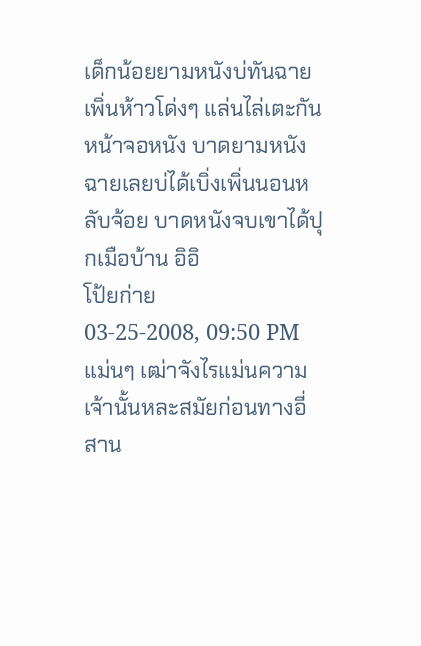เด็กน้อยยามหนังบ่ทันฉายเพิ่นห้าวโด่งๆ แล่นไล่เตะกันหน้าจอหนัง บาดยามหนังฉายเลยบ่ได้เบิ่งเพิ่นนอนหลับจ้อย บาดหนังจบเขาได้ปุกเมือบ้าน อิอิ
โป้ยก่าย
03-25-2008, 09:50 PM
แม่นๆ เฒ่าจังไรแม่นความเจ้านั้นหละสมัยก่อนทางอี่สาน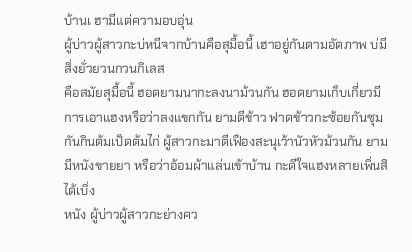บ้านเ ฮามีแต่ความอบอุ่น
ผู้บ่าวผู้สาวกะบ่หนีจากบ้านคือสุมื้อนี้ เฮาอยู่กันตามอัตภาพ บ่มีสิ่งยั่วยวนกวนกิเลส
คือสมัยสุมื้อนี้ ฮอดยามนากะลงนาม้วนกัน ฮอดยามเก็บเกี่ยวมีการเอาแฮงหรือว่าลงแขกกัน ยามตีข้าว ฟาดข้าวกะซ้อยกันซุมกันกินต้มเป็ดต้มไก่ ผู้สาวกะมาตีเฟืองสะนุเว้านัวหัวม้วนกัน ยามมีหนังขายยา หรือว่าอ้อมผ้าแล่นเข้าบ้าน กะดีใจแฮงหลายเพิ่นสิได้เบิ่ง
หนัง ผู้บ่าวผู้สาวกะย่างคว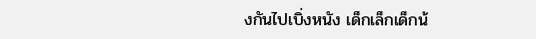งกันไปเบิ่งหนัง เด็กเล็กเด็กน้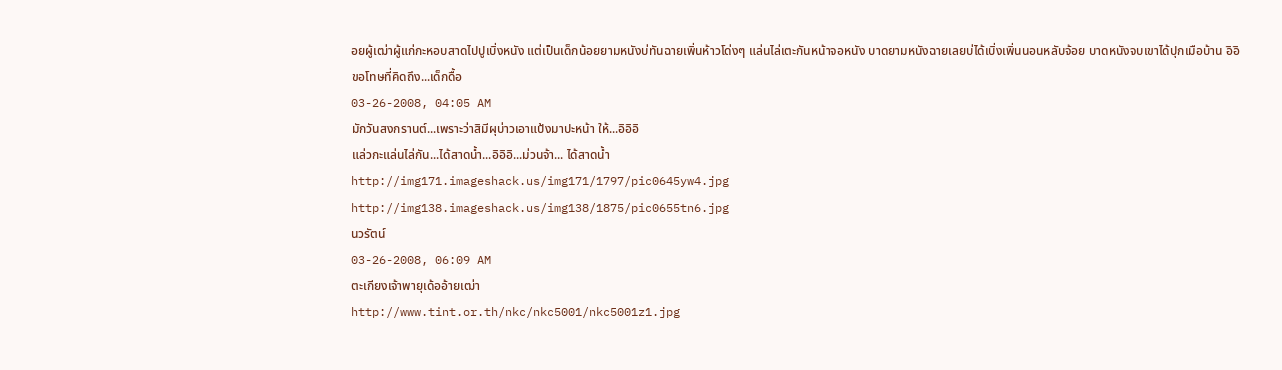อยผู้เฒ่าผู้แก่กะหอบสาดไปปูเบิ่งหนัง แต่เป็นเด็กน้อยยามหนังบ่ทันฉายเพิ่นห้าวโด่งๆ แล่นไล่เตะกันหน้าจอหนัง บาดยามหนังฉายเลยบ่ได้เบิ่งเพิ่นนอนหลับจ้อย บาดหนังจบเขาได้ปุกเมือบ้าน อิอิ
ขอโทษที่คิดถึง...เด็กดื้อ
03-26-2008, 04:05 AM
มักวันสงกรานต์...เพราะว่าสิมีผุบ่าวเอาแป้งมาปะหน้า ให้...อิอิอิ
แล่วกะแล่นไล่กัน...ได้สาดน้ำ...อิอิอิ...ม่วนจ้า... ได้สาดน้ำ
http://img171.imageshack.us/img171/1797/pic0645yw4.jpg
http://img138.imageshack.us/img138/1875/pic0655tn6.jpg
นวรัตน์
03-26-2008, 06:09 AM
ตะเกียงเจ้าพายุเด้ออ้ายเฒ่า
http://www.tint.or.th/nkc/nkc5001/nkc5001z1.jpg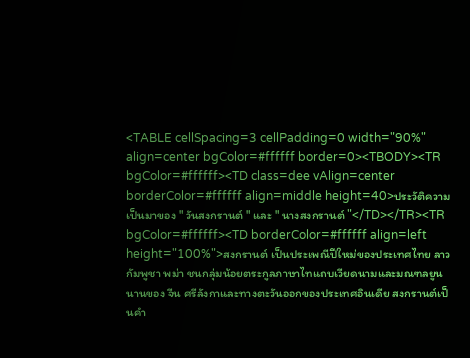<TABLE cellSpacing=3 cellPadding=0 width="90%" align=center bgColor=#ffffff border=0><TBODY><TR bgColor=#ffffff><TD class=dee vAlign=center borderColor=#ffffff align=middle height=40>ประวัติความเป็นมาของ " วันสงกรานต์ " และ " นางสงกรานต์ "</TD></TR><TR bgColor=#ffffff><TD borderColor=#ffffff align=left height="100%">สงกรานต์ เป็นประเพณีปีใหม่ของประเทศไทย ลาว กัมพูชา พม่า ชนกลุ่มน้อยตระกูลภาษาไทแถบเวียดนามและมณฑลยูนนานของ จีน ศรีลังกาและทางตะวันออกของประเทศอินเดีย สงกรานต์เป็นคำ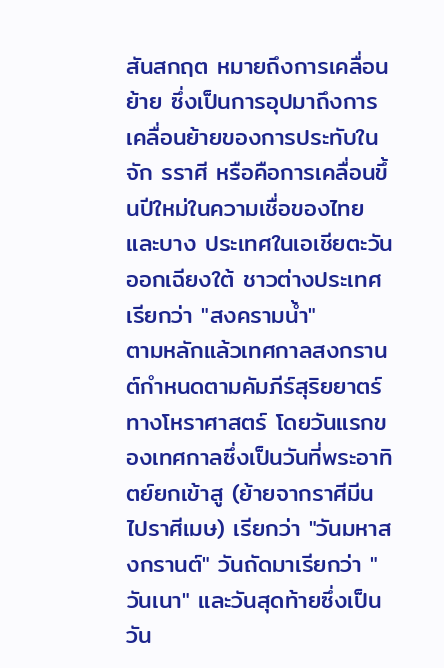สันสกฤต หมายถึงการเคลื่อนย้าย ซึ่งเป็นการอุปมาถึงการเคลื่อนย้ายของการประทับในจัก รราศี หรือคือการเคลื่อนขึ้นปีใหม่ในความเชื่อของไทยและบาง ประเทศในเอเชียตะวันออกเฉียงใต้ ชาวต่างประเทศเรียกว่า "สงครามน้ำ"
ตามหลักแล้วเทศกาลสงกรานต์กำหนดตามคัมภีร์สุริยยาตร์ ทางโหราศาสตร์ โดยวันแรกของเทศกาลซึ่งเป็นวันที่พระอาทิตย์ยกเข้าสู (ย้ายจากราศีมีนไปราศีเมษ) เรียกว่า "วันมหาสงกรานต์" วันถัดมาเรียกว่า "วันเนา" และวันสุดท้ายซึ่งเป็นวัน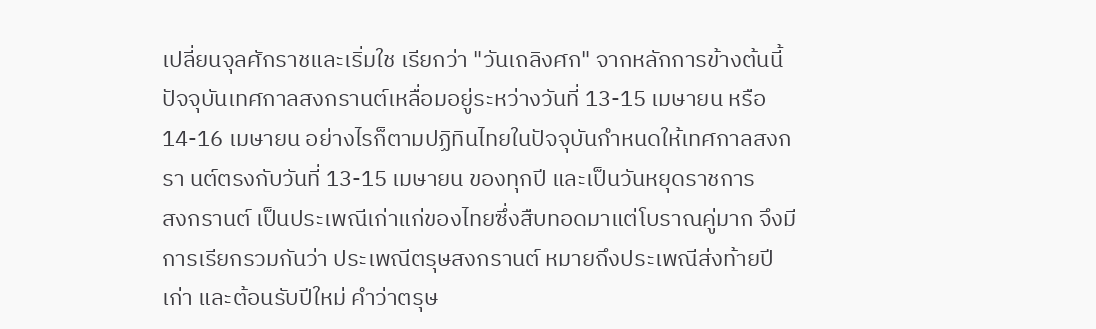เปลี่ยนจุลศักราชและเริ่มใช เรียกว่า "วันเถลิงศก" จากหลักการข้างต้นนี้ ปัจจุบันเทศกาลสงกรานต์เหลื่อมอยู่ระหว่างวันที่ 13-15 เมษายน หรือ 14-16 เมษายน อย่างไรก็ตามปฏิทินไทยในปัจจุบันกำหนดให้เทศกาลสงกรา นต์ตรงกับวันที่ 13-15 เมษายน ของทุกปี และเป็นวันหยุดราชการ
สงกรานต์ เป็นประเพณีเก่าแก่ของไทยซึ่งสืบทอดมาแต่โบราณคู่มาก จึงมีการเรียกรวมกันว่า ประเพณีตรุษสงกรานต์ หมายถึงประเพณีส่งท้ายปีเก่า และต้อนรับปีใหม่ คำว่าตรุษ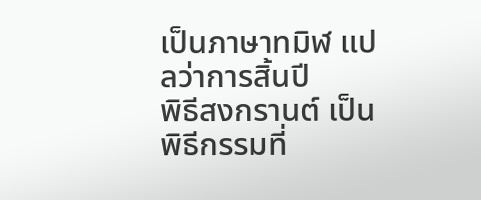เป็นภาษาทมิฬ แปลว่าการสิ้นปี
พิธีสงกรานต์ เป็นพิธีกรรมที่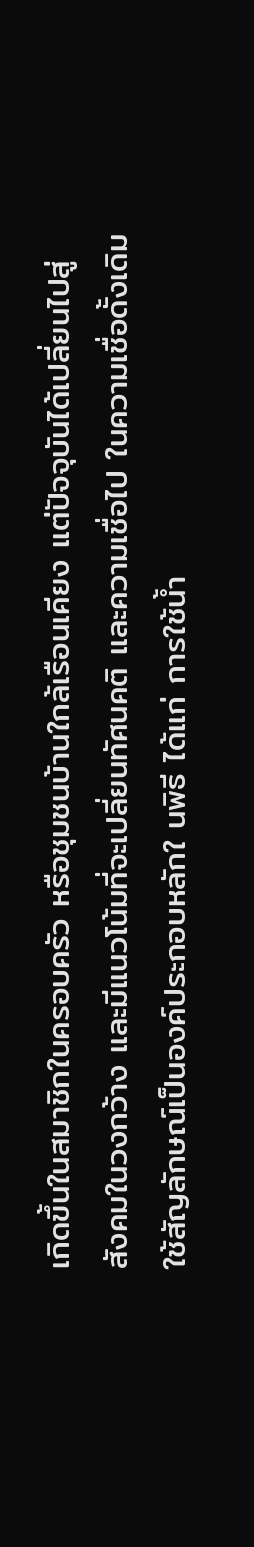เกิดขึ้นในสมาชิกในครอบครัว หรือชุมชนบ้านใกล้เรือนเคียง แต่ปัจจุบันได้เปลี่ยนไปสู่สังคมในวงกว้าง และมีแนวโน้มที่จะเปลี่ยนทัศนคติ และความเชื่อไป ในความเชื่อดั้งเดิมใช้สัญลักษณ์เป็นองค์ประกอบหลักใ นพิธี ได้แก่ การใช้น้ำ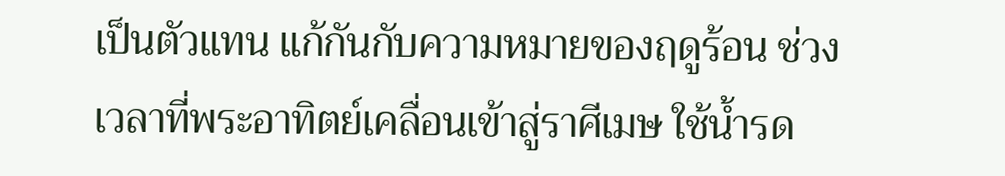เป็นตัวแทน แก้กันกับความหมายของฤดูร้อน ช่วงเวลาที่พระอาทิตย์เคลื่อนเข้าสู่ราศีเมษ ใช้น้ำรด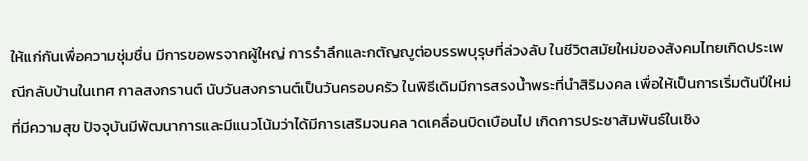ให้แก่กันเพื่อความชุ่มชื่น มีการขอพรจากผู้ใหญ่ การรำลึกและกตัญญูต่อบรรพบุรุษที่ล่วงลับ ในชีวิตสมัยใหม่ของสังคมไทยเกิดประเพณีกลับบ้านในเทศ กาลสงกรานต์ นับวันสงกรานต์เป็นวันครอบครัว ในพิธีเดิมมีการสรงน้ำพระที่นำสิริมงคล เพื่อให้เป็นการเริ่มต้นปีใหม่ที่มีความสุข ปัจจุบันมีพัฒนาการและมีแนวโน้มว่าได้มีการเสริมจนคล าดเคลื่อนบิดเบือนไป เกิดการประชาสัมพันธ์ในเชิง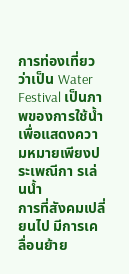การท่องเที่ยวว่าเป็น Water Festival เป็นภาพของการใช้น้ำเพื่อแสดงความหมายเพียงประเพณีกา รเล่นน้ำ
การที่สังคมเปลี่ยนไป มีการเคลื่อนย้าย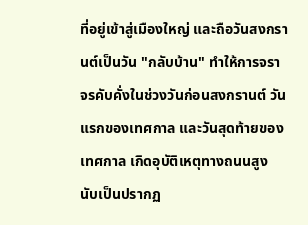ที่อยู่เข้าสู่เมืองใหญ่ และถือวันสงกรานต์เป็นวัน "กลับบ้าน" ทำให้การจราจรคับคั่งในช่วงวันก่อนสงกรานต์ วันแรกของเทศกาล และวันสุดท้ายของเทศกาล เกิดอุบัติเหตุทางถนนสูง นับเป็นปรากฏ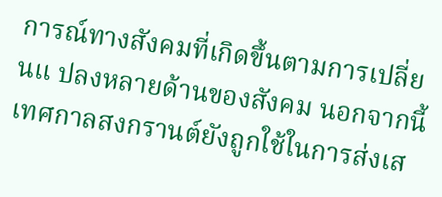การณ์ทางสังคมที่เกิดขึ้นตามการเปลี่ยนแ ปลงหลายด้านของสังคม นอกจากนี้ เทศกาลสงกรานต์ยังถูกใช้ในการส่งเส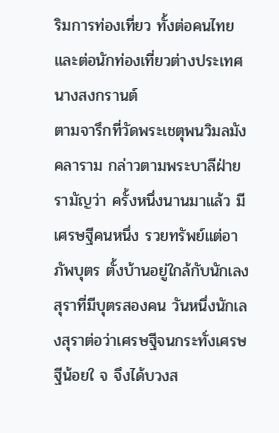ริมการท่องเที่ยว ทั้งต่อคนไทย และต่อนักท่องเที่ยวต่างประเทศ
นางสงกรานต์
ตามจารึกที่วัดพระเชตุพนวิมลมังคลาราม กล่าวตามพระบาลีฝ่ายรามัญว่า ครั้งหนึ่งนานมาแล้ว มีเศรษฐีคนหนึ่ง รวยทรัพย์แต่อาภัพบุตร ตั้งบ้านอยู่ใกล้กับนักเลงสุราที่มีบุตรสองคน วันหนึ่งนักเลงสุราต่อว่าเศรษฐีจนกระทั่งเศรษฐีน้อยใ จ จึงได้บวงส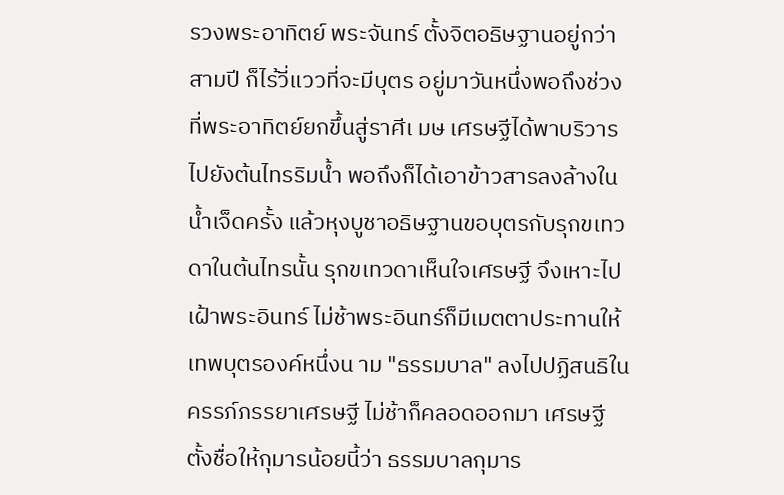รวงพระอาทิตย์ พระจันทร์ ตั้งจิตอธิษฐานอยู่กว่าสามปี ก็ไร้วี่แววที่จะมีบุตร อยู่มาวันหนึ่งพอถึงช่วงที่พระอาทิตย์ยกขึ้นสู่ราศีเ มษ เศรษฐีได้พาบริวารไปยังต้นไทรริมน้ำ พอถึงก็ได้เอาข้าวสารลงล้างในน้ำเจ็ดครั้ง แล้วหุงบูชาอธิษฐานขอบุตรกับรุกขเทวดาในต้นไทรนั้น รุกขเทวดาเห็นใจเศรษฐี จึงเหาะไปเฝ้าพระอินทร์ ไม่ช้าพระอินทร์ก็มีเมตตาประทานให้เทพบุตรองค์หนึ่งน าม "ธรรมบาล" ลงไปปฏิสนธิในครรภ์ภรรยาเศรษฐี ไม่ช้าก็คลอดออกมา เศรษฐีตั้งชื่อให้กุมารน้อยนี้ว่า ธรรมบาลกุมาร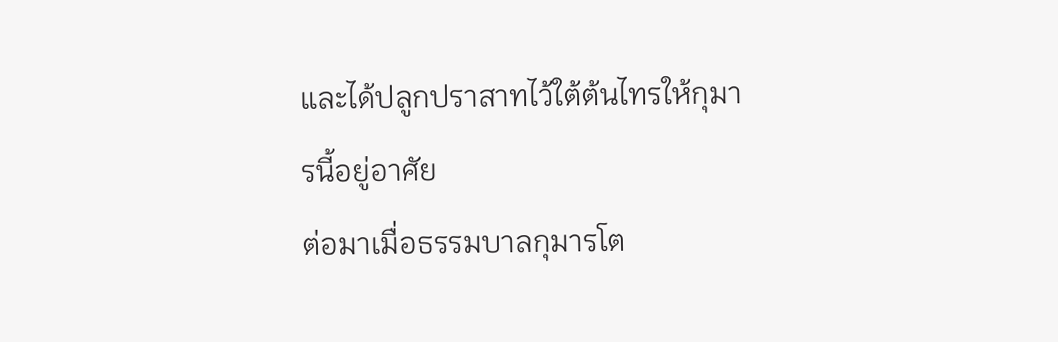และได้ปลูกปราสาทไว้ใต้ต้นไทรให้กุมารนี้อยู่อาศัย
ต่อมาเมื่อธรรมบาลกุมารโต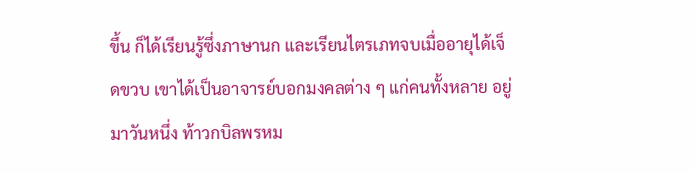ขึ้น ก็ได้เรียนรู้ซึ่งภาษานก และเรียนไตรเภทจบเมื่ออายุได้เจ็ดขวบ เขาได้เป็นอาจารย์บอกมงคลต่าง ๆ แก่คนทั้งหลาย อยู่มาวันหนึ่ง ท้าวกบิลพรหม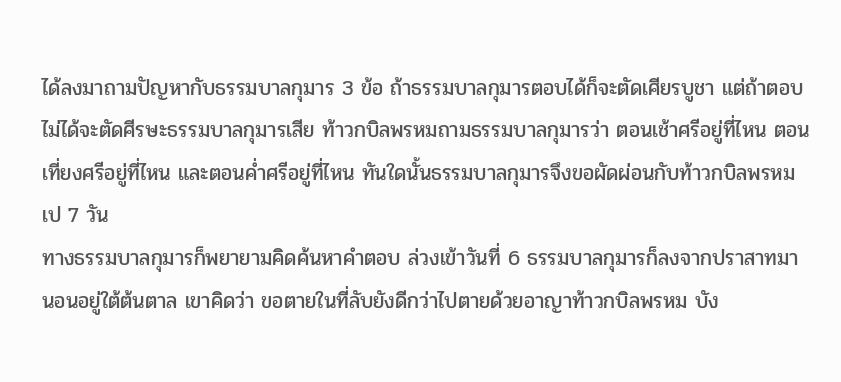ได้ลงมาถามปัญหากับธรรมบาลกุมาร 3 ข้อ ถ้าธรรมบาลกุมารตอบได้ก็จะตัดเศียรบูชา แต่ถ้าตอบไม่ได้จะตัดศีรษะธรรมบาลกุมารเสีย ท้าวกบิลพรหมถามธรรมบาลกุมารว่า ตอนเช้าศรีอยู่ที่ไหน ตอนเที่ยงศรีอยู่ที่ไหน และตอนค่ำศรีอยู่ที่ไหน ทันใดนั้นธรรมบาลกุมารจึงขอผัดผ่อนกับท้าวกบิลพรหมเป 7 วัน
ทางธรรมบาลกุมารก็พยายามคิดค้นหาคำตอบ ล่วงเข้าวันที่ 6 ธรรมบาลกุมารก็ลงจากปราสาทมานอนอยู่ใต้ต้นตาล เขาคิดว่า ขอตายในที่ลับยังดีกว่าไปตายด้วยอาญาท้าวกบิลพรหม บัง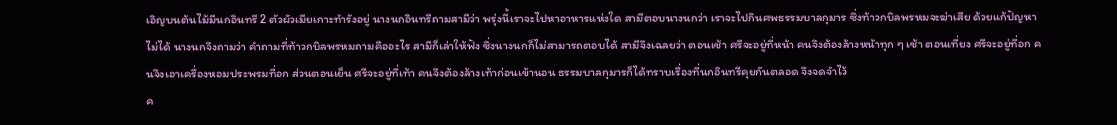เอิญบนต้นไม้มีนกอินทรี 2 ตัวผัวเมียเกาะทำรังอยู่ นางนกอินทรีถามสามีว่า พรุ่งนี้เราจะไปหาอาหารแห่งใด สามีตอบนางนกว่า เราจะไปกินศพธรรมบาลกุมาร ซึ่งท้าวกบิลพรหมจะฆ่าเสีย ด้วยแก้ปัญหาไม่ได้ นางนกจึงถามว่า คำถามที่ท้าวกบิลพรหมถามคืออะไร สามีก็เล่าให้ฟัง ซึ่งนางนกก็ไม่สามารถตอบได้ สามีจึงเฉลยว่า ตอนเช้า ศรีจะอยู่ที่หน้า คนจึงต้องล้างหน้าทุก ๆ เช้า ตอนเที่ยง ศรีจะอยู่ที่อก คนจึงเอาเครื่องหอมประพรมที่อก ส่วนตอนเย็น ศรีจะอยู่ที่เท้า คนจึงต้องล้างเท้าก่อนเข้านอน ธรรมบาลกุมารก็ได้ทราบเรื่องที่นกอินทรีคุยกันตลอด จึงจดจำไว้
ค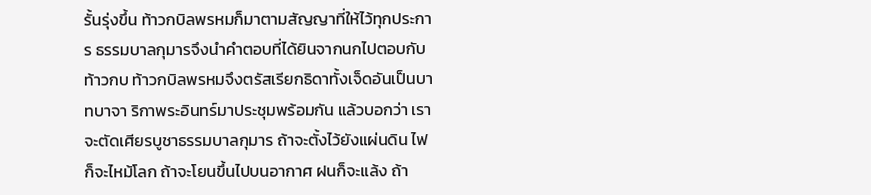รั้นรุ่งขึ้น ท้าวกบิลพรหมก็มาตามสัญญาที่ให้ไว้ทุกประการ ธรรมบาลกุมารจึงนำคำตอบที่ได้ยินจากนกไปตอบกับท้าวกบ ท้าวกบิลพรหมจึงตรัสเรียกธิดาทั้งเจ็ดอันเป็นบาทบาจา ริกาพระอินทร์มาประชุมพร้อมกัน แล้วบอกว่า เราจะตัดเศียรบูชาธรรมบาลกุมาร ถ้าจะตั้งไว้ยังแผ่นดิน ไฟก็จะไหม้โลก ถ้าจะโยนขึ้นไปบนอากาศ ฝนก็จะแล้ง ถ้า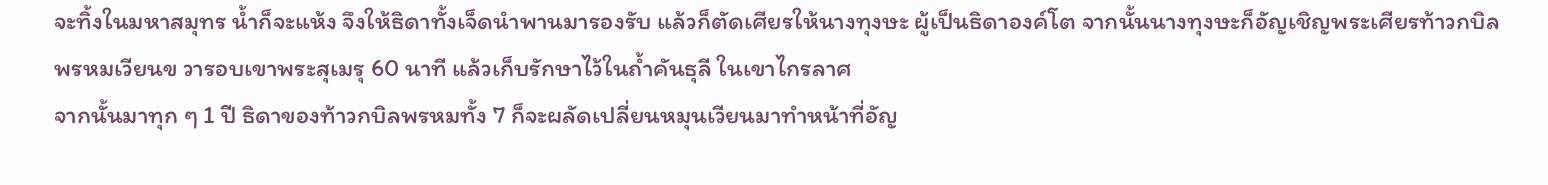จะทิ้งในมหาสมุทร น้ำก็จะแห้ง จึงให้ธิดาทั้งเจ็ดนำพานมารองรับ แล้วก็ตัดเศียรให้นางทุงษะ ผู้เป็นธิดาองค์โต จากนั้นนางทุงษะก็อัญเชิญพระเศียรท้าวกบิลพรหมเวียนข วารอบเขาพระสุเมรุ 60 นาที แล้วเก็บรักษาไว้ในถ้ำคันธุลี ในเขาไกรลาศ
จากนั้นมาทุก ๆ 1 ปี ธิดาของท้าวกบิลพรหมทั้ง 7 ก็จะผลัดเปลี่ยนหมุนเวียนมาทำหน้าที่อัญ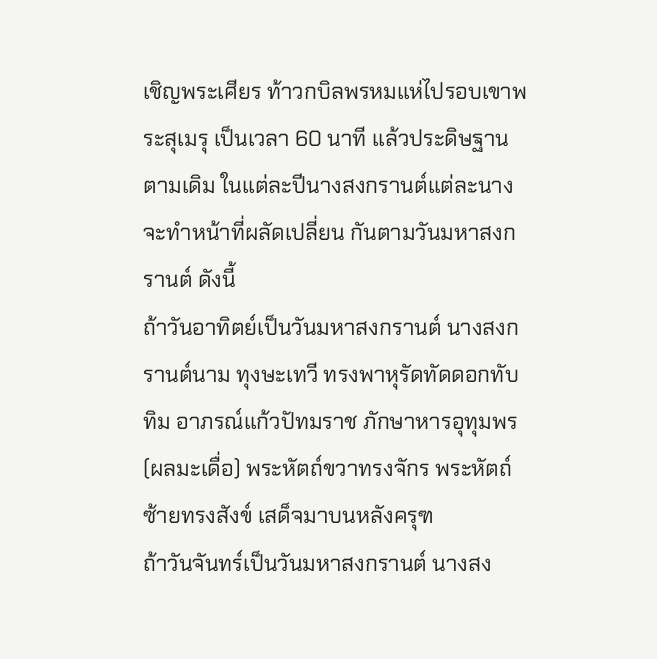เชิญพระเศียร ท้าวกบิลพรหมแห่ไปรอบเขาพระสุเมรุ เป็นเวลา 60 นาที แล้วประดิษฐานตามเดิม ในแต่ละปีนางสงกรานต์แต่ละนางจะทำหน้าที่ผลัดเปลี่ยน กันตามวันมหาสงกรานต์ ดังนี้
ถ้าวันอาทิตย์เป็นวันมหาสงกรานต์ นางสงกรานต์นาม ทุงษะเทวี ทรงพาหุรัดทัดดอกทับทิม อาภรณ์แก้วปัทมราช ภักษาหารอุทุมพร (ผลมะเดื่อ) พระหัตถ์ขวาทรงจักร พระหัตถ์ซ้ายทรงสังข์ เสด็จมาบนหลังครุฑ
ถ้าวันจันทร์เป็นวันมหาสงกรานต์ นางสง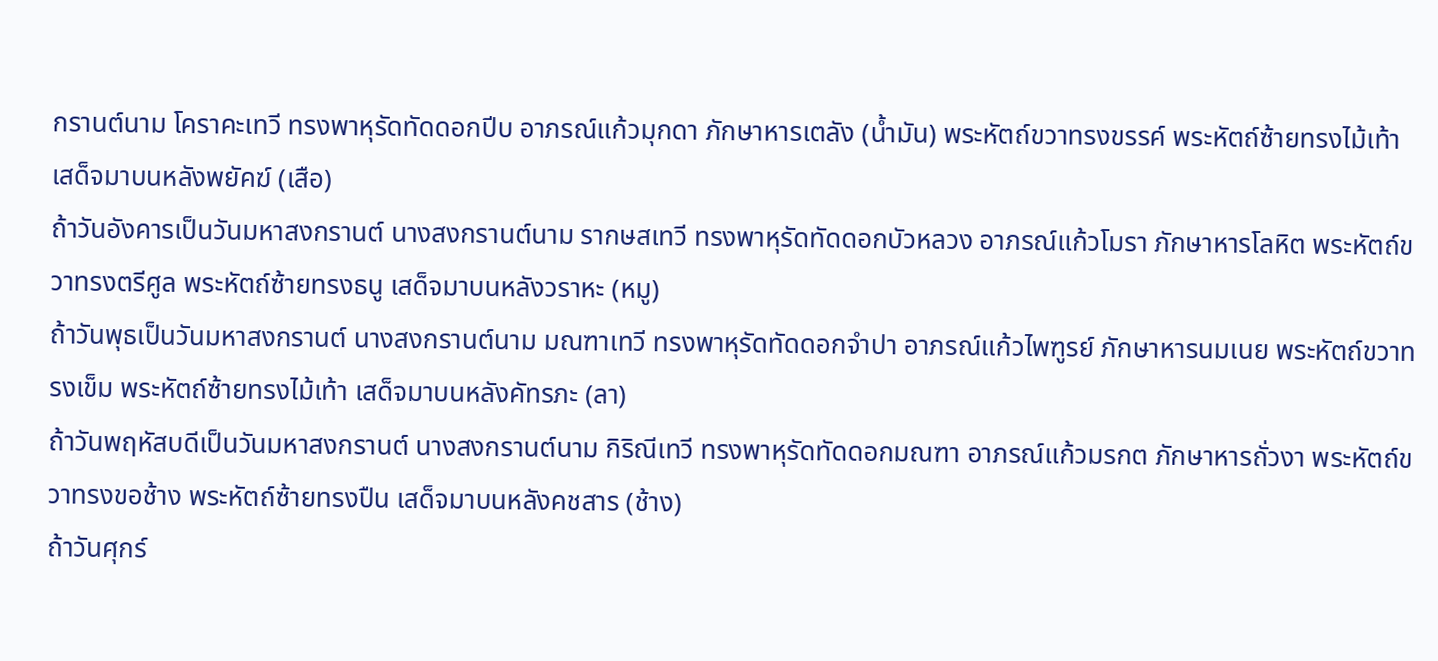กรานต์นาม โคราคะเทวี ทรงพาหุรัดทัดดอกปีบ อาภรณ์แก้วมุกดา ภักษาหารเตลัง (น้ำมัน) พระหัตถ์ขวาทรงขรรค์ พระหัตถ์ซ้ายทรงไม้เท้า เสด็จมาบนหลังพยัคฆ์ (เสือ)
ถ้าวันอังคารเป็นวันมหาสงกรานต์ นางสงกรานต์นาม รากษสเทวี ทรงพาหุรัดทัดดอกบัวหลวง อาภรณ์แก้วโมรา ภักษาหารโลหิต พระหัตถ์ขวาทรงตรีศูล พระหัตถ์ซ้ายทรงธนู เสด็จมาบนหลังวราหะ (หมู)
ถ้าวันพุธเป็นวันมหาสงกรานต์ นางสงกรานต์นาม มณฑาเทวี ทรงพาหุรัดทัดดอกจำปา อาภรณ์แก้วไพฑูรย์ ภักษาหารนมเนย พระหัตถ์ขวาทรงเข็ม พระหัตถ์ซ้ายทรงไม้เท้า เสด็จมาบนหลังคัทรภะ (ลา)
ถ้าวันพฤหัสบดีเป็นวันมหาสงกรานต์ นางสงกรานต์นาม กิริณีเทวี ทรงพาหุรัดทัดดอกมณฑา อาภรณ์แก้วมรกต ภักษาหารถั่วงา พระหัตถ์ขวาทรงขอช้าง พระหัตถ์ซ้ายทรงปืน เสด็จมาบนหลังคชสาร (ช้าง)
ถ้าวันศุกร์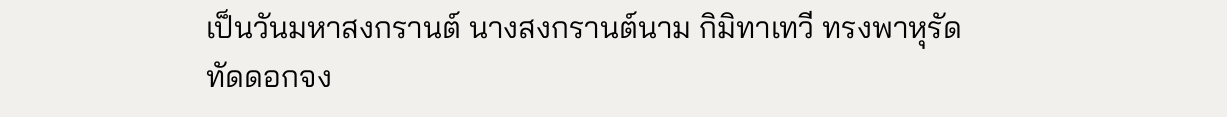เป็นวันมหาสงกรานต์ นางสงกรานต์นาม กิมิทาเทวี ทรงพาหุรัดทัดดอกจง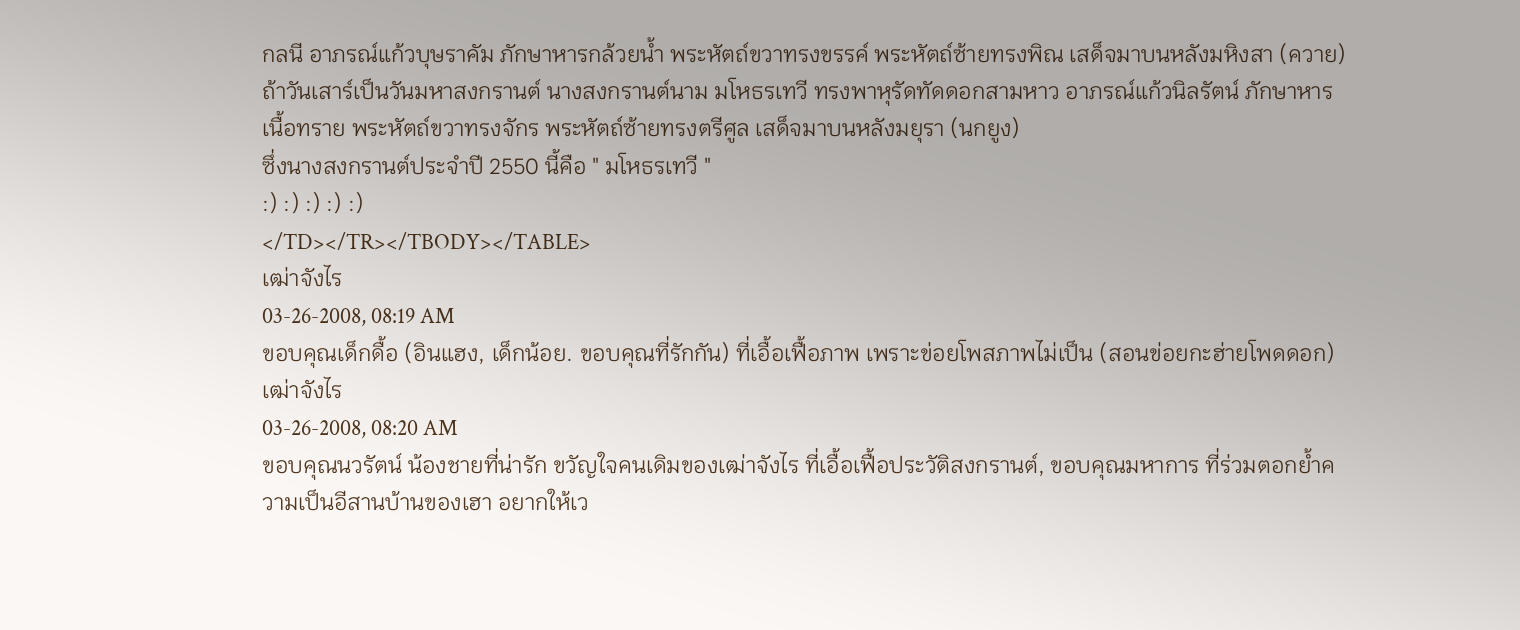กลนี อาภรณ์แก้วบุษราคัม ภักษาหารกล้วยน้ำ พระหัตถ์ขวาทรงขรรค์ พระหัตถ์ซ้ายทรงพิณ เสด็จมาบนหลังมหิงสา (ควาย)
ถ้าวันเสาร์เป็นวันมหาสงกรานต์ นางสงกรานต์นาม มโหธรเทวี ทรงพาหุรัดทัดดอกสามหาว อาภรณ์แก้วนิลรัตน์ ภักษาหารเนื้อทราย พระหัตถ์ขวาทรงจักร พระหัตถ์ซ้ายทรงตรีศูล เสด็จมาบนหลังมยุรา (นกยูง)
ซึ่งนางสงกรานต์ประจำปี 2550 นี้คือ " มโหธรเทวี "
:) :) :) :) :)
</TD></TR></TBODY></TABLE>
เฒ่าจังไร
03-26-2008, 08:19 AM
ขอบคุณเด็กดื้อ (อินแฮง, เด็กน้อย. ขอบคุณที่รักกัน) ที่เอื้อเฟื้อภาพ เพราะข่อยโพสภาพไม่เป็น (สอนข่อยกะฮ่ายโพดดอก)
เฒ่าจังไร
03-26-2008, 08:20 AM
ขอบคุณนวรัตน์ น้องชายที่น่ารัก ขวัญใจคนเดิมของเฒ่าจังไร ที่เอื้อเฟื้อประวัติสงกรานต์, ขอบคุณมหาการ ที่ร่วมตอกย้ำความเป็นอีสานบ้านของเฮา อยากให้เว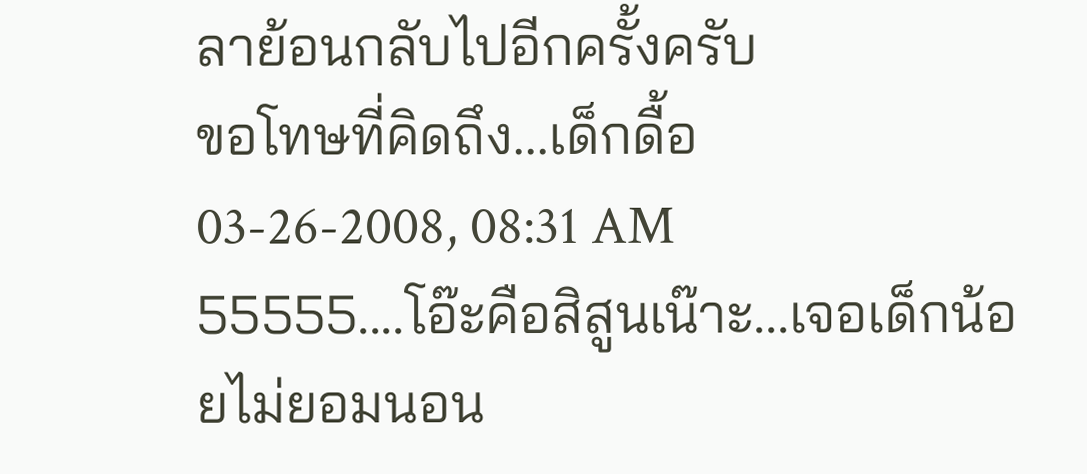ลาย้อนกลับไปอีกครั้งครับ
ขอโทษที่คิดถึง...เด็กดื้อ
03-26-2008, 08:31 AM
55555....โอ๊ะคือสิสูนเน๊าะ...เจอเด็กน้อยไม่ยอมนอน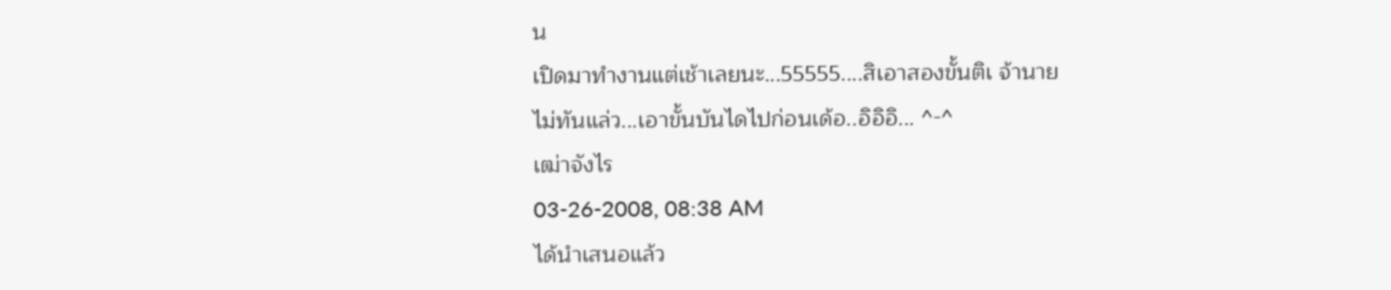น
เปิดมาทำงานแต่เช้าเลยนะ...55555....สิเอาสองขั้นติเ จ้านาย
ไม่ทันแล่ว...เอาขั้นบันไดไปก่อนเด้อ..อิอิอิ... ^-^
เฒ่าจังไร
03-26-2008, 08:38 AM
ได้นำเสนอแล้ว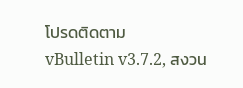โปรดติดตาม
vBulletin v3.7.2, สงวน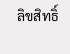ลิขสิทธิ์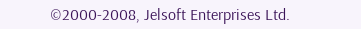©2000-2008, Jelsoft Enterprises Ltd.